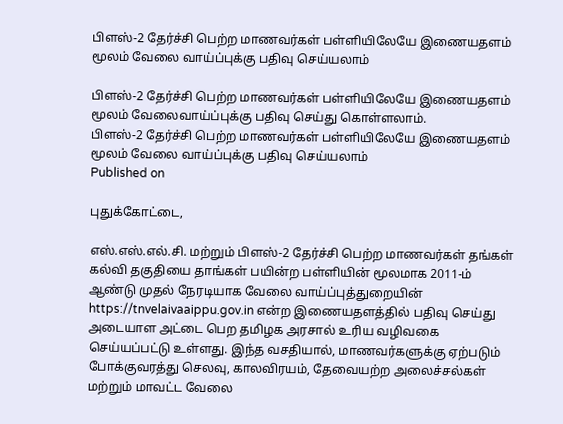பிளஸ்-2 தேர்ச்சி பெற்ற மாணவர்கள் பள்ளியிலேயே இணையதளம் மூலம் வேலை வாய்ப்புக்கு பதிவு செய்யலாம்

பிளஸ்-2 தேர்ச்சி பெற்ற மாணவர்கள் பள்ளியிலேயே இணையதளம் மூலம் வேலைவாய்ப்புக்கு பதிவு செய்து கொள்ளலாம்.
பிளஸ்-2 தேர்ச்சி பெற்ற மாணவர்கள் பள்ளியிலேயே இணையதளம் மூலம் வேலை வாய்ப்புக்கு பதிவு செய்யலாம்
Published on

புதுக்கோட்டை,

எஸ்.எஸ்.எல்.சி. மற்றும் பிளஸ்-2 தேர்ச்சி பெற்ற மாணவர்கள் தங்கள் கல்வி தகுதியை தாங்கள் பயின்ற பள்ளியின் மூலமாக 2011-ம் ஆண்டு முதல் நேரடியாக வேலை வாய்ப்புத்துறையின் https://tnvelaivaaippu.gov.in என்ற இணையதளத்தில் பதிவு செய்து அடையாள அட்டை பெற தமிழக அரசால் உரிய வழிவகை செய்யப்பட்டு உள்ளது. இந்த வசதியால், மாணவர்களுக்கு ஏற்படும் போக்குவரத்து செலவு, காலவிரயம், தேவையற்ற அலைச்சல்கள் மற்றும் மாவட்ட வேலை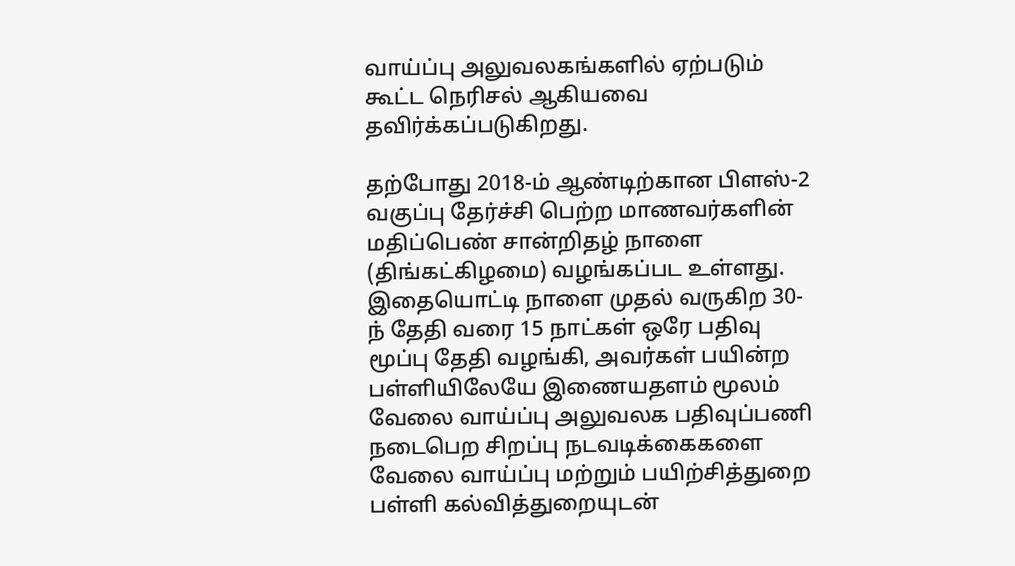வாய்ப்பு அலுவலகங்களில் ஏற்படும் கூட்ட நெரிசல் ஆகியவை தவிர்க்கப்படுகிறது.

தற்போது 2018-ம் ஆண்டிற்கான பிளஸ்-2 வகுப்பு தேர்ச்சி பெற்ற மாணவர்களின் மதிப்பெண் சான்றிதழ் நாளை (திங்கட்கிழமை) வழங்கப்பட உள்ளது. இதையொட்டி நாளை முதல் வருகிற 30-ந் தேதி வரை 15 நாட்கள் ஒரே பதிவு மூப்பு தேதி வழங்கி, அவர்கள் பயின்ற பள்ளியிலேயே இணையதளம் மூலம் வேலை வாய்ப்பு அலுவலக பதிவுப்பணி நடைபெற சிறப்பு நடவடிக்கைகளை வேலை வாய்ப்பு மற்றும் பயிற்சித்துறை பள்ளி கல்வித்துறையுடன்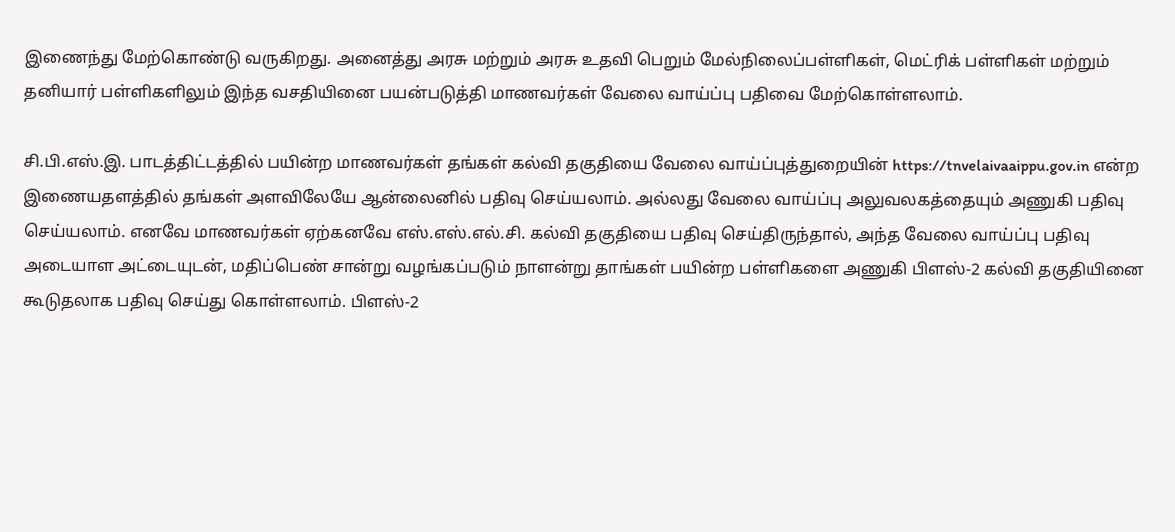இணைந்து மேற்கொண்டு வருகிறது. அனைத்து அரசு மற்றும் அரசு உதவி பெறும் மேல்நிலைப்பள்ளிகள், மெட்ரிக் பள்ளிகள் மற்றும் தனியார் பள்ளிகளிலும் இந்த வசதியினை பயன்படுத்தி மாணவர்கள் வேலை வாய்ப்பு பதிவை மேற்கொள்ளலாம்.

சி.பி.எஸ்.இ. பாடத்திட்டத்தில் பயின்ற மாணவர்கள் தங்கள் கல்வி தகுதியை வேலை வாய்ப்புத்துறையின் https://tnvelaivaaippu.gov.in என்ற இணையதளத்தில் தங்கள் அளவிலேயே ஆன்லைனில் பதிவு செய்யலாம். அல்லது வேலை வாய்ப்பு அலுவலகத்தையும் அணுகி பதிவு செய்யலாம். எனவே மாணவர்கள் ஏற்கனவே எஸ்.எஸ்.எல்.சி. கல்வி தகுதியை பதிவு செய்திருந்தால், அந்த வேலை வாய்ப்பு பதிவு அடையாள அட்டையுடன், மதிப்பெண் சான்று வழங்கப்படும் நாளன்று தாங்கள் பயின்ற பள்ளிகளை அணுகி பிளஸ்-2 கல்வி தகுதியினை கூடுதலாக பதிவு செய்து கொள்ளலாம். பிளஸ்-2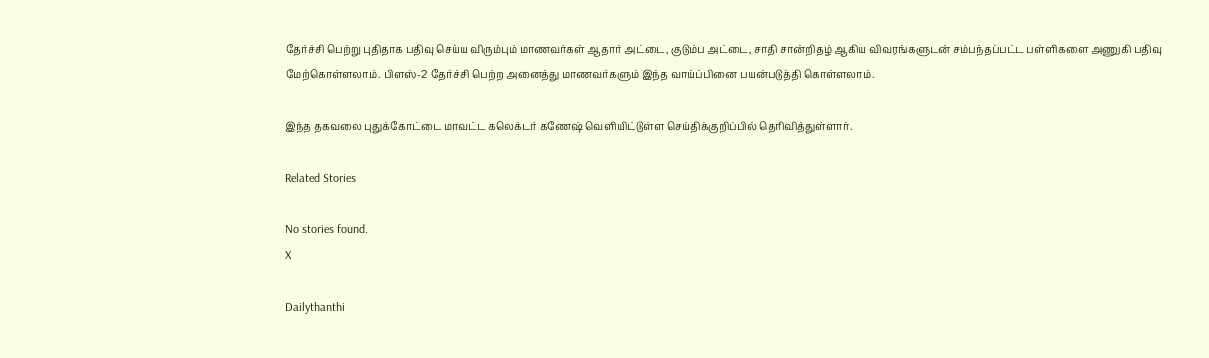தேர்ச்சி பெற்று புதிதாக பதிவு செய்ய விரும்பும் மாணவர்கள் ஆதார் அட்டை, குடும்ப அட்டை, சாதி சான்றிதழ் ஆகிய விவரங்களுடன் சம்பந்தப்பட்ட பள்ளிகளை அணுகி பதிவு மேற்கொள்ளலாம். பிளஸ்-2 தேர்ச்சி பெற்ற அனைத்து மாணவர்களும் இந்த வாய்ப்பினை பயன்படுத்தி கொள்ளலாம்.

இந்த தகவலை புதுக்கோட்டை மாவட்ட கலெக்டர் கணேஷ் வெளியிட்டுள்ள செய்திக்குறிப்பில் தெரிவித்துள்ளார்.

Related Stories

No stories found.
X

Dailythanthi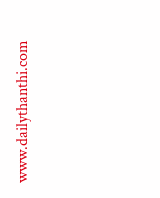www.dailythanthi.com